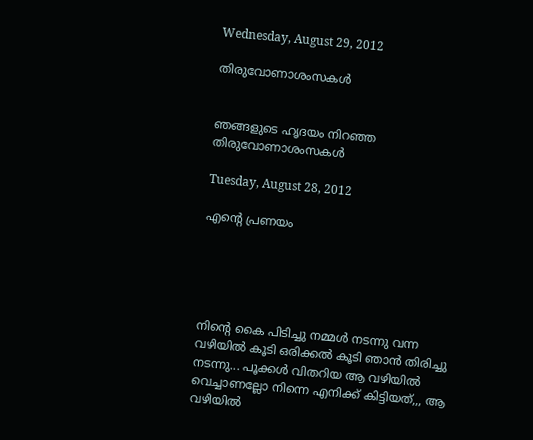Wednesday, August 29, 2012

തിരുവോണാശംസകള്‍


ഞങ്ങളുടെ ഹൃദയം നിറഞ്ഞ തിരുവോണാശംസകള്‍

Tuesday, August 28, 2012

എന്റെ പ്രണയം





നിന്റെ കൈ പിടിച്ചു നമ്മള്‍ നടന്നു വന്ന വഴിയില്‍ കൂടി ഒരിക്കല്‍ കൂടി ഞാന്‍ തിരിച്ചു നടന്നു... പൂക്കള്‍ വിതറിയ ആ വഴിയില്‍ വെച്ചാണല്ലോ നിന്നെ എനിക്ക് കിട്ടിയത്‌,,, ആ വഴിയില്‍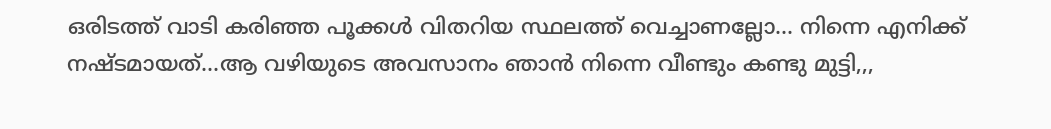ഒരിടത്ത് വാടി കരിഞ്ഞ പൂക്കള്‍ വിതറിയ സ്ഥലത്ത് വെച്ചാണല്ലോ... നിന്നെ എനിക്ക് നഷ്ടമായത്...ആ വഴിയുടെ അവസാനം ഞാന്‍ നിന്നെ വീണ്ടും കണ്ടു മുട്ടി,,,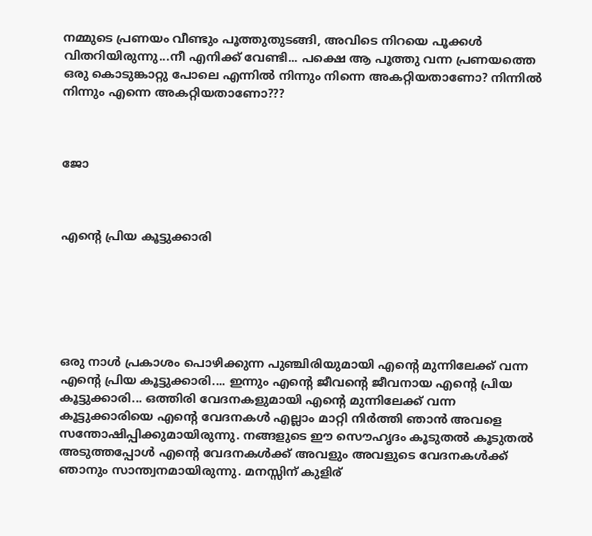നമ്മുടെ പ്രണയം വീണ്ടും പൂത്തുതുടങ്ങി, അവിടെ നിറയെ പൂക്കള്‍ വിതറിയിരുന്നു...നീ എനിക്ക് വേണ്ടി... പക്ഷെ ആ പൂത്തു വന്ന പ്രണയത്തെ ഒരു കൊടുങ്കാറ്റു പോലെ എന്നില്‍ നിന്നും നിന്നെ അകറ്റിയതാണോ? നിന്നില്‍ നിന്നും എന്നെ അകറ്റിയതാണോ???



ജോ



എന്റെ പ്രിയ കൂട്ടുക്കാരി






ഒരു നാള്‍ പ്രകാശം പൊഴിക്കുന്ന പുഞ്ചിരിയുമായി എന്റെ മുന്നിലേക്ക്‌ വന്ന എന്റെ പ്രിയ കൂട്ടുക്കാരി.... ഇന്നും എന്റെ ജീവന്റെ ജീവനായ എന്റെ പ്രിയ കൂട്ടുക്കാരി... ഒത്തിരി വേദനകളുമായി എന്റെ മുന്നിലേക്ക്‌ വന്ന കൂട്ടുക്കാരിയെ എന്റെ വേദനകള്‍ എല്ലാം മാറ്റി നിര്‍ത്തി ഞാന്‍ അവളെ സന്തോഷിപ്പിക്കുമായിരുന്നു. നങ്ങളുടെ ഈ സൌഹൃദം കൂടുതല്‍ കൂടുതല്‍ അടുത്തപ്പോള്‍ എന്റെ വേദനകള്‍ക്ക് അവളും അവളുടെ വേദനകള്‍ക്ക് ഞാനും സാന്ത്വനമായിരുന്നു. മനസ്സിന് കുളിര്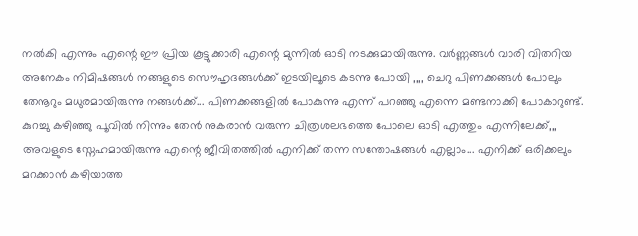നല്‍കി എന്നും എന്റെ ഈ പ്രിയ കൂട്ടുക്കാരി എന്റെ മുന്നില്‍ ഓടി നടക്കുമായിരുന്നു. വര്‍ണ്ണങ്ങള്‍ വാരി വിതറിയ അനേകം നിമിഷങ്ങള്‍ നങ്ങളുടെ സൌഹൃദങ്ങള്‍ക്ക് ഇടയിലൂടെ കടന്നു പോയി ,,,, ചെറു പിണക്കങ്ങള്‍ പോലും തേനൂറും മധുരമായിരുന്നു നങ്ങള്‍ക്ക്... പിണക്കങ്ങളില്‍ പോകുന്നു എന്ന് പറഞ്ഞു എന്നെ മണ്ടനാക്കി പോകാറുണ്ട്. കുറച്ചു കഴിഞ്ഞു പൂവില്‍ നിന്നും തേന്‍ നുകരാന്‍ വരുന്ന ചിത്രശലഭത്തെ പോലെ ഓടി എത്തും എന്നിലേക്ക്,,, അവളുടെ സ്നേഹമായിരുന്നു എന്റെ ജീവിതത്തില്‍ എനിക്ക് തന്ന സന്തോഷങ്ങള്‍ എല്ലാം... എനിക്ക് ഒരിക്കലും മറക്കാന്‍ കഴിയാത്ത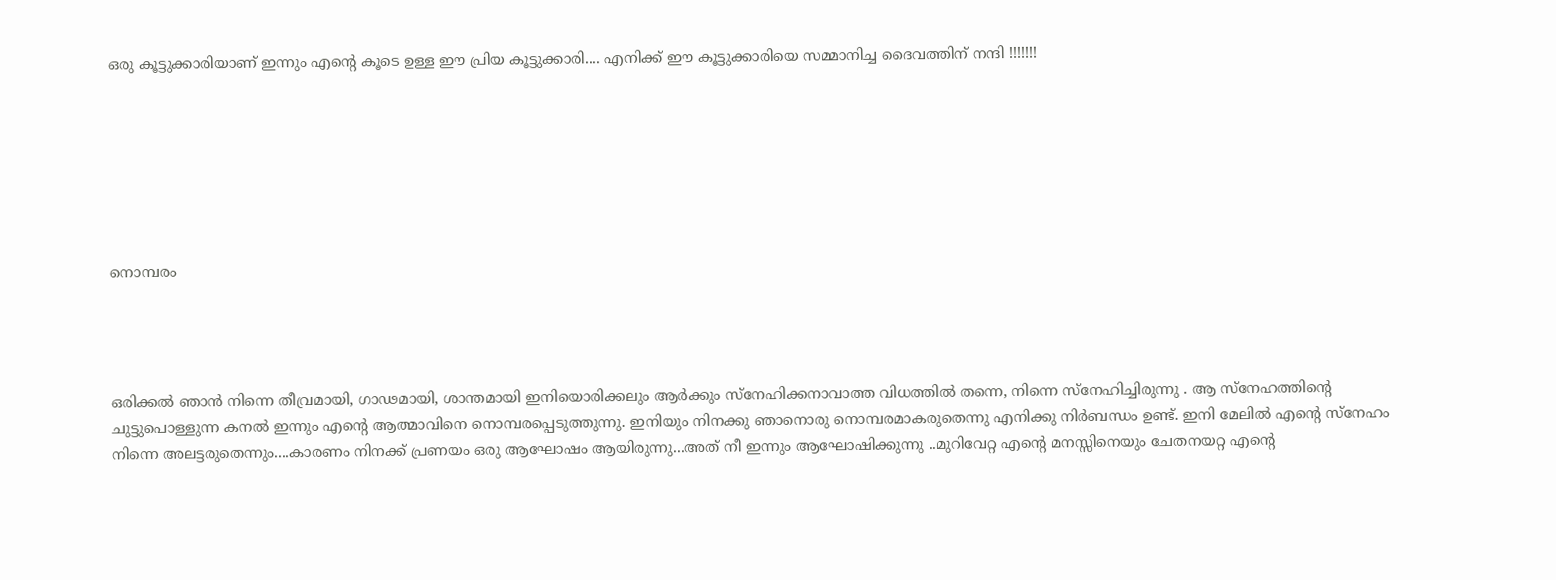ഒരു കൂട്ടുക്കാരിയാണ് ഇന്നും എന്റെ കൂടെ ഉള്ള ഈ പ്രിയ കൂട്ടുക്കാരി.... എനിക്ക് ഈ കൂട്ടുക്കാരിയെ സമ്മാനിച്ച ദൈവത്തിന് നന്ദി !!!!!!!







നൊമ്പരം




ഒരിക്കല്‍ ഞാന്‍ നിന്നെ തീവ്രമായി, ഗാഢമായി, ശാന്തമായി ഇനിയൊരിക്കലും ആര്‍ക്കും സ്നേഹിക്കനാവാത്ത വിധത്തില്‍ തന്നെ, നിന്നെ സ്നേഹിച്ചിരുന്നു . ആ സ്നേഹത്തിന്റെ ചുട്ടുപൊള്ളുന്ന കനല്‍ ഇന്നും എന്റെ ആത്മാവിനെ നൊമ്പരപ്പെടുത്തുന്നു. ഇനിയും നിനക്കു ഞാനൊരു നൊമ്പരമാകരുതെന്നു എനിക്കു നിര്‍ബന്ധം ഉണ്ട്. ഇനി മേലില്‍ എന്റെ സ്നേഹം നിന്നെ അലട്ടരുതെന്നും....കാരണം നിനക്ക് പ്രണയം ഒരു ആഘോഷം ആയിരുന്നു...അത് നീ ഇന്നും ആഘോഷിക്കുന്നു ..മുറിവേറ്റ എന്റെ മനസ്സിനെയും ചേതനയറ്റ എന്റെ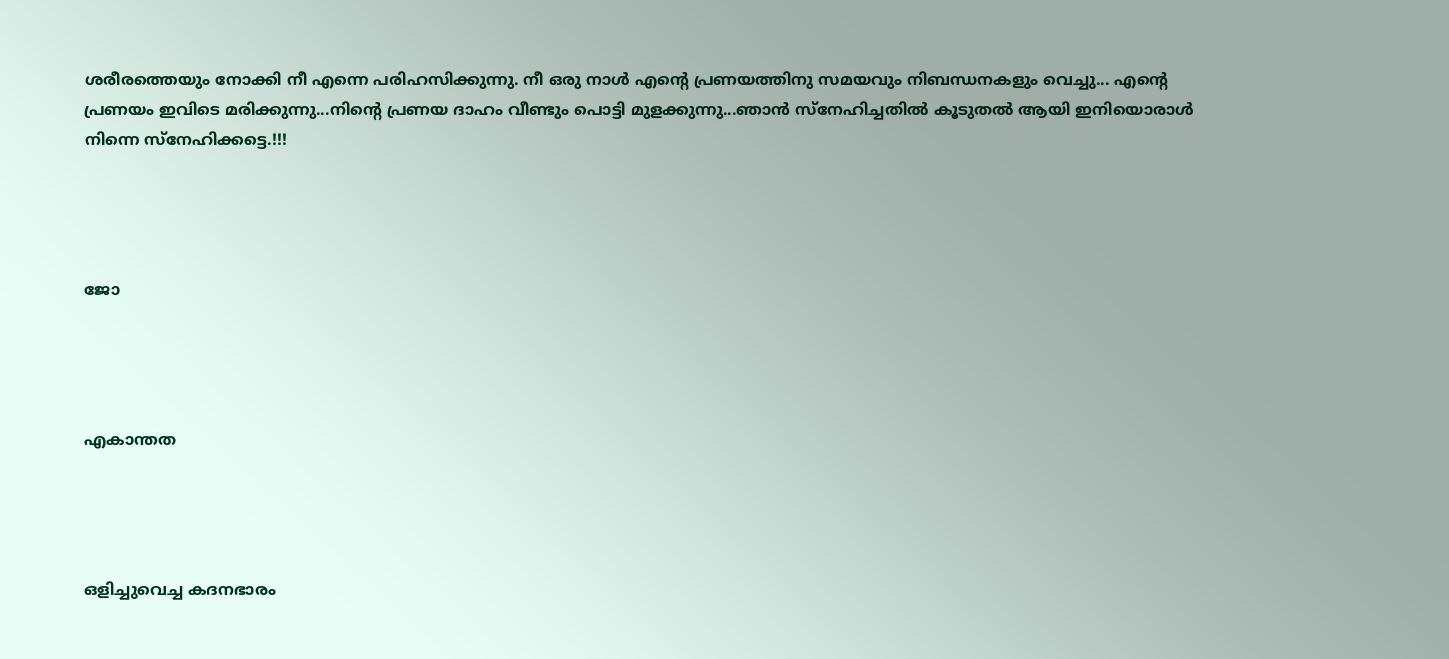ശരീരത്തെയും നോക്കി നീ എന്നെ പരിഹസിക്കുന്നു. നീ ഒരു നാള്‍ എന്റെ പ്രണയത്തിനു സമയവും നിബന്ധനകളും വെച്ചു... എന്റെ പ്രണയം ഇവിടെ മരിക്കുന്നു...നിന്റെ പ്രണയ ദാഹം വീണ്ടും പൊട്ടി മുളക്കുന്നു...ഞാന്‍ സ്നേഹിച്ചതില്‍ കൂടുതല്‍ ആയി ഇനിയൊരാള്‍ നിന്നെ സ്നേഹിക്കട്ടെ.!!!




ജോ




എകാന്തത




ഒളിച്ചുവെച്ച കദനഭാരം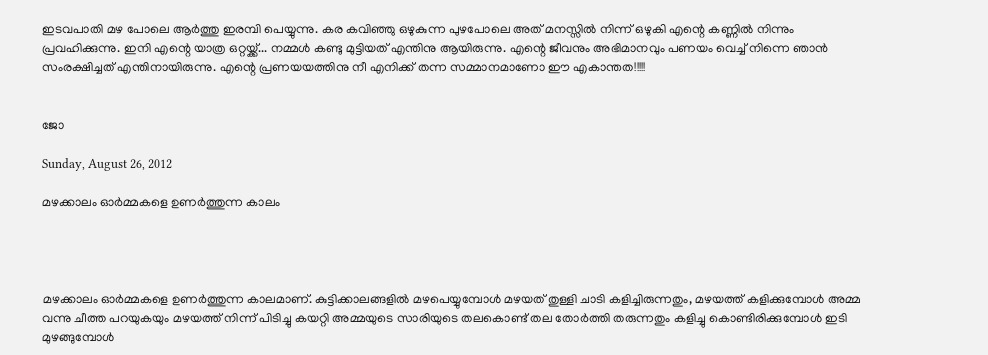ഇടവപാതി മഴ പോലെ ആര്‍ത്തു ഇരമ്പി പെയ്യുന്നു. കര കവിഞ്ഞു ഒഴുകുന്ന പുഴപോലെ അത് മനസ്സില്‍ നിന്ന് ഒഴുകി എന്റെ കണ്ണില്‍ നിന്നും പ്രവഹിക്കുന്നു. ഇനി എന്റെ യാത്ര ഒറ്റയ്ക്ക്... നമ്മള്‍ കണ്ടു മുട്ടിയത്‌ എന്തിനു ആയിരുന്നു. എന്റെ ജീവനും അഭിമാനവും പണയം വെച്ച് നിന്നെ ഞാന്‍ സംരക്ഷിച്ചത് എന്തിനായിരുന്നു. എന്റെ പ്രണയയത്തിനു നീ എനിക്ക് തന്ന സമ്മാനമാണോ ഈ എകാന്തത!!!!!


ജോ

Sunday, August 26, 2012

മഴക്കാലം ഓര്‍മ്മകളെ ഉണര്‍ത്തുന്ന കാലം




മഴക്കാലം ഓര്‍മ്മകളെ ഉണര്‍ത്തുന്ന കാലമാണ്. കുട്ടിക്കാലങ്ങളില്‍ മഴപെയ്യുമ്പോള്‍ മഴയത് തുള്ളി ചാടി കളിച്ചിരുന്നതും, മഴയത്ത് കളിക്കുമ്പോള്‍ അമ്മ വന്നു ചീത്ത പറയുകയും മഴയത്ത് നിന്ന് പിടിച്ചു കയറ്റി അമ്മയുടെ സാരിയുടെ തലകൊണ്ട് തല തോര്‍ത്തി തരുന്നതും കളിച്ചു കൊണ്ടിരിക്കുമ്പോള്‍ ഇടി മുഴങ്ങുമ്പോള്‍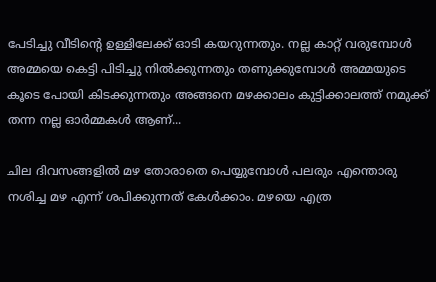പേടിച്ചു വീടിന്റെ ഉള്ളിലേക്ക് ഓടി കയറുന്നതും. നല്ല കാറ്റ് വരുമ്പോള്‍ അമ്മയെ കെട്ടി പിടിച്ചു നില്‍ക്കുന്നതും തണുക്കുമ്പോള്‍ അമ്മയുടെ കൂടെ പോയി കിടക്കുന്നതും അങ്ങനെ മഴക്കാലം കുട്ടിക്കാലത്ത് നമുക്ക്‌ തന്ന നല്ല ഓര്‍മ്മകള്‍ ആണ്...

ചില ദിവസങ്ങളില്‍ മഴ തോരാതെ പെയ്യുമ്പോള്‍ പലരും എന്തൊരു നശിച്ച മഴ എന്ന് ശപിക്കുന്നത് കേള്‍ക്കാം. മഴയെ എത്ര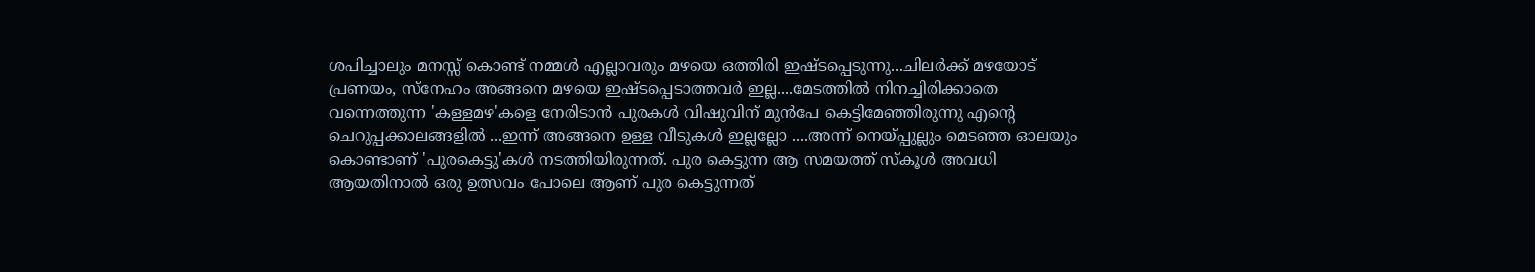ശപിച്ചാലും മനസ്സ് കൊണ്ട് നമ്മള്‍ എല്ലാവരും മഴയെ ഒത്തിരി ഇഷ്ടപ്പെടുന്നു...ചിലര്‍ക്ക് മഴയോട് പ്രണയം, സ്നേഹം അങ്ങനെ മഴയെ ഇഷ്ടപ്പെടാത്തവര്‍ ഇല്ല....മേടത്തില്‍ നിനച്ചിരിക്കാതെ വന്നെത്തുന്ന 'കള്ളമഴ'കളെ നേരിടാന്‍ പുരകള്‍ വിഷുവിന് മുന്‍പേ കെട്ടിമേഞ്ഞിരുന്നു എന്റെ ചെറുപ്പക്കാലങ്ങളില്‍ ...ഇന്ന് അങ്ങനെ ഉള്ള വീടുകള്‍ ഇല്ലല്ലോ ....അന്ന് നെയ്പ്പുല്ലും മെടഞ്ഞ ഓലയും കൊണ്ടാണ് 'പുരകെട്ടു'കള്‍ നടത്തിയിരുന്നത്. പുര കെട്ടുന്ന ആ സമയത്ത് സ്കൂള്‍ അവധി ആയതിനാല്‍ ഒരു ഉത്സവം പോലെ ആണ് പുര കെട്ടുന്നത്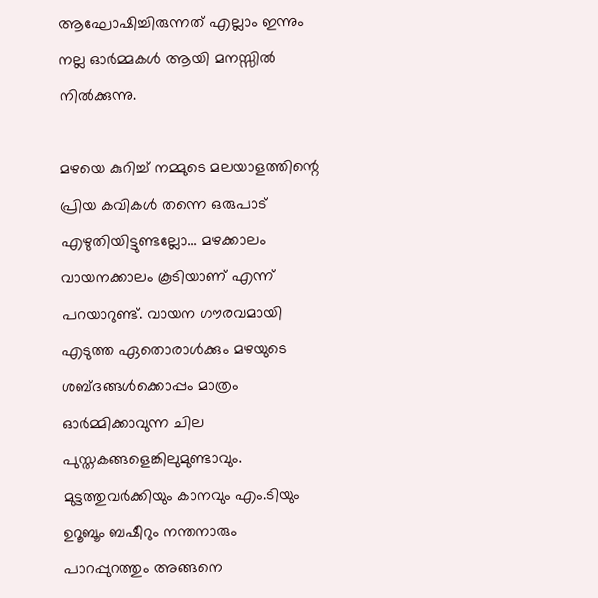ആഘോഷിച്ചിരുന്നത് എല്ലാം ഇന്നും നല്ല ഓര്‍മ്മകള്‍ ആയി മനസ്സില്‍ നില്‍ക്കുന്നു.

മഴയെ കുറിച്ച് നമ്മുടെ മലയാളത്തിന്റെ പ്രിയ കവികള്‍ തന്നെ ഒരുപാട് എഴുതിയിട്ടുണ്ടല്ലോ... മഴക്കാലം വായനക്കാലം കൂടിയാണ് എന്ന് പറയാറുണ്ട്‌. വായന ഗൗരവമായി എടുത്ത ഏതൊരാള്‍ക്കും മഴയുടെ ശബ്ദങ്ങള്‍ക്കൊപ്പം മാത്രം ഓര്‍മ്മിക്കാവുന്ന ചില പുസ്തകങ്ങളെങ്കിലുമുണ്ടാവും. മുട്ടത്തുവര്‍ക്കിയും കാനവും എം.ടിയും ഉറൂബൂം ബഷീറും നന്തനാരും പാറപ്പുറത്തും അങ്ങനെ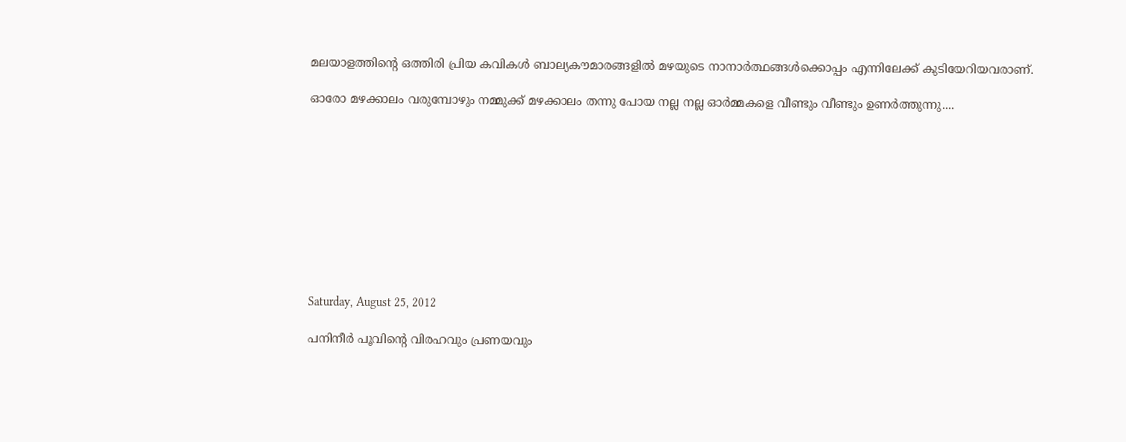മലയാളത്തിന്റെ ഒത്തിരി പ്രിയ കവികള്‍ ബാല്യകൗമാരങ്ങളില്‍ മഴയുടെ നാനാര്‍ത്ഥങ്ങള്‍ക്കൊപ്പം എന്നിലേക്ക് കുടിയേറിയവരാണ്.

ഓരോ മഴക്കാലം വരുമ്പോഴും നമ്മുക്ക് മഴക്കാലം തന്നു പോയ നല്ല നല്ല ഓര്‍മ്മകളെ വീണ്ടും വീണ്ടും ഉണര്‍ത്തുന്നു....










Saturday, August 25, 2012

പനിനീര്‍ പൂവിന്റെ വിരഹവും പ്രണയവും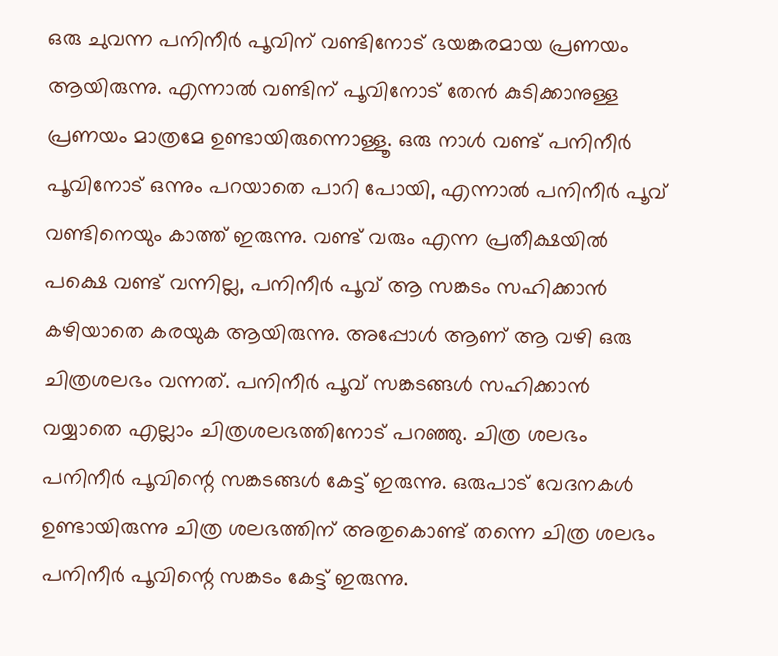ഒരു ചുവന്ന പനിനീര്‍ പൂവിന് വണ്ടിനോട് ഭയങ്കരമായ പ്രണയം ആയിരുന്നു. എന്നാല്‍ വണ്ടിന് പൂവിനോട് തേന്‍ കുടിക്കാനുള്ള പ്രണയം മാത്രമേ ഉണ്ടായിരുന്നൊള്ളൂ. ഒരു നാള്‍ വണ്ട്‌ പനിനീര്‍ പൂവിനോട് ഒന്നും പറയാതെ പാറി പോയി, എന്നാല്‍ പനിനീര്‍ പൂവ് വണ്ടിനെയും കാത്ത് ഇരുന്നു. വണ്ട്‌ വരും എന്ന പ്രതീക്ഷയില്‍ പക്ഷെ വണ്ട്‌ വന്നില്ല, പനിനീര്‍ പൂവ് ആ സങ്കടം സഹിക്കാന്‍ കഴിയാതെ കരയുക ആയിരുന്നു. അപ്പോള്‍ ആണ് ആ വഴി ഒരു ചിത്രശലഭം വന്നത്. പനിനീര്‍ പൂവ് സങ്കടങ്ങള്‍ സഹിക്കാന്‍ വയ്യാതെ എല്ലാം ചിത്രശലഭത്തിനോട് പറഞ്ഞു. ചിത്ര ശലഭം പനിനീര്‍ പൂവിന്റെ സങ്കടങ്ങള്‍ കേട്ട് ഇരുന്നു. ഒരുപാട് വേദനകള്‍ ഉണ്ടായിരുന്നു ചിത്ര ശലഭത്തിന് അതുകൊണ്ട് തന്നെ ചിത്ര ശലഭം പനിനീര്‍ പൂവിന്റെ സങ്കടം കേട്ട് ഇരുന്നു.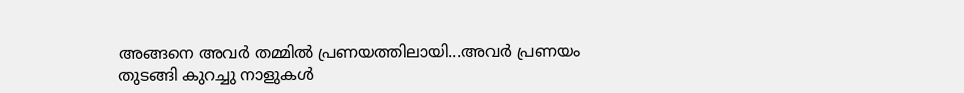അങ്ങനെ അവര്‍ തമ്മില്‍ പ്രണയത്തിലായി...അവര്‍ പ്രണയം തുടങ്ങി കുറച്ചു നാളുകള്‍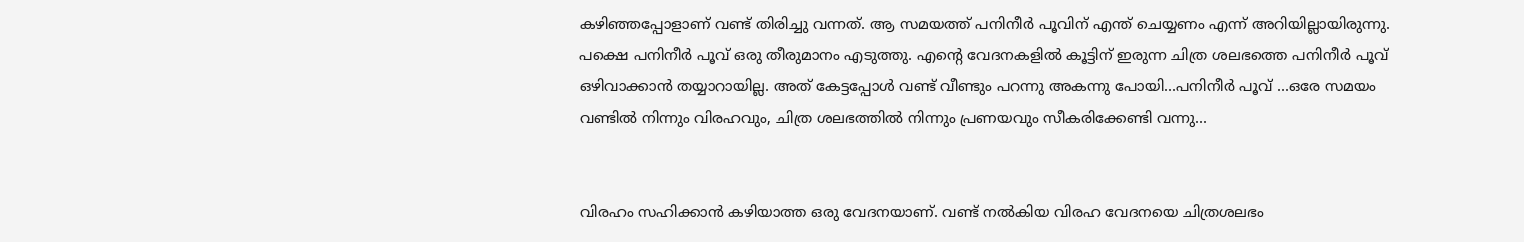കഴിഞ്ഞപ്പോളാണ് വണ്ട്‌ തിരിച്ചു വന്നത്. ആ സമയത്ത് പനിനീര്‍ പൂവിന് എന്ത് ചെയ്യണം എന്ന് അറിയില്ലായിരുന്നു. പക്ഷെ പനിനീര്‍ പൂവ് ഒരു തീരുമാനം എടുത്തു. എന്റെ വേദനകളില്‍ കൂട്ടിന് ഇരുന്ന ചിത്ര ശലഭത്തെ പനിനീര്‍ പൂവ് ഒഴിവാക്കാന്‍ തയ്യാറായില്ല. അത് കേട്ടപ്പോള്‍ വണ്ട്‌ വീണ്ടും പറന്നു അകന്നു പോയി...പനിനീര്‍ പൂവ് ...ഒരേ സമയം വണ്ടില്‍ നിന്നും വിരഹവും, ചിത്ര ശലഭത്തില്‍ നിന്നും പ്രണയവും സീകരിക്കേണ്ടി വന്നു...


വിരഹം സഹിക്കാന്‍ കഴിയാത്ത ഒരു വേദനയാണ്. വണ്ട്‌ നല്‍കിയ വിരഹ വേദനയെ ചിത്രശലഭം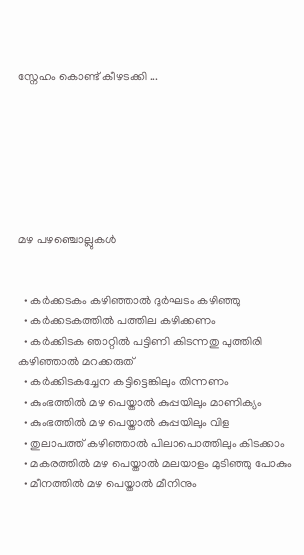സ്നേഹം കൊണ്ട് കീഴടക്കി ...







മഴ പഴഞ്ചൊല്ലുകള്‍


  • കര്‍ക്കടകം കഴിഞ്ഞാല്‍ ദുര്‍ഘടം കഴിഞ്ഞു
  • കര്‍ക്കടകത്തില്‍ പത്തില കഴിക്കണം
  • കര്‍ക്കിടക ഞാറ്റില്‍ പട്ടിണി കിടന്നതു പുത്തിരി കഴിഞ്ഞാല്‍ മറക്കരുത്
  • കര്‍ക്കിടകച്ചേന കട്ടിട്ടെങ്കിലും തിന്നണം
  • കുംഭത്തില്‍ മഴ പെയ്താല്‍ കുപ്പയിലും മാണിക്യം
  • കുംഭത്തില്‍ മഴ പെയ്താല്‍ കുപ്പയിലും വിള
  • തുലാപത്ത് കഴിഞ്ഞാല്‍ പിലാപൊത്തിലും കിടക്കാം
  • മകരത്തില്‍ മഴ പെയ്താല്‍ മലയാളം മുടിഞ്ഞു പോകും
  • മീനത്തില്‍ മഴ പെയ്താല്‍ മീനിനും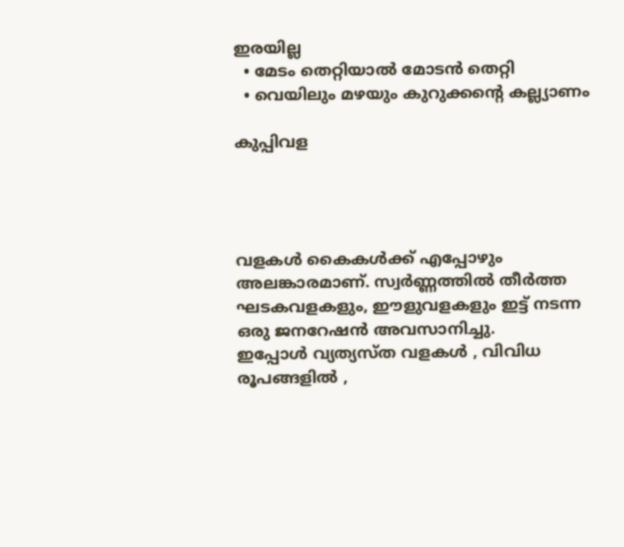ഇരയില്ല
  • മേടം തെറ്റിയാല്‍ മോടന്‍ തെറ്റി
  • വെയിലും മഴയും കുറുക്കന്റെ കല്ല്യാണം

കുപ്പിവള




വളകള്‍ കൈകള്‍ക്ക് എപ്പോഴും അലങ്കാരമാണ്. സ്വര്‍ണ്ണത്തില്‍ തീര്‍ത്ത ഘടകവളകളും, ഈളുവളകളും ഇട്ട് നടന്ന ഒരു ജനറേഷന്‍ അവസാനിച്ചു.
ഇപ്പോള്‍ വ്യത്യസ്ത വളകള്‍ , വിവിധ രൂപങ്ങളില്‍ ,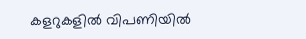കളറുകളില്‍ വിപണിയില്‍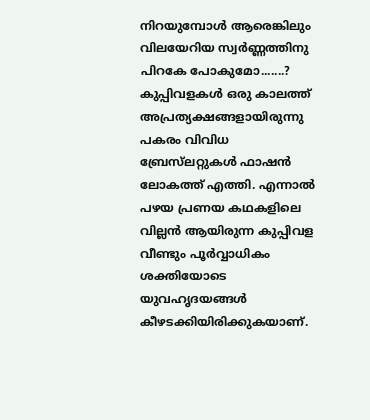നിറയുമ്പോള്‍ ആരെങ്കിലും വിലയേറിയ സ്വര്‍ണ്ണത്തിനു പിറകേ പോകുമോ.......?
കുപ്പിവളകള്‍ ഒരു കാലത്ത് അപ്രത്യക്ഷങ്ങളായിരുന്നു പകരം വിവിധ ബ്രേസ്‌ലറ്റുകള്‍ ഫാഷന്‍ ലോകത്ത് എത്തി. എന്നാല്‍ പഴയ പ്രണയ കഥകളിലെ വില്ലന്‍ ആയിരുന്ന കുപ്പിവള വീണ്ടും പൂര്‍വ്വാധികം ശക്തിയോടെ യുവഹൃദയങ്ങള്‍ കീഴടക്കിയിരിക്കുകയാണ്.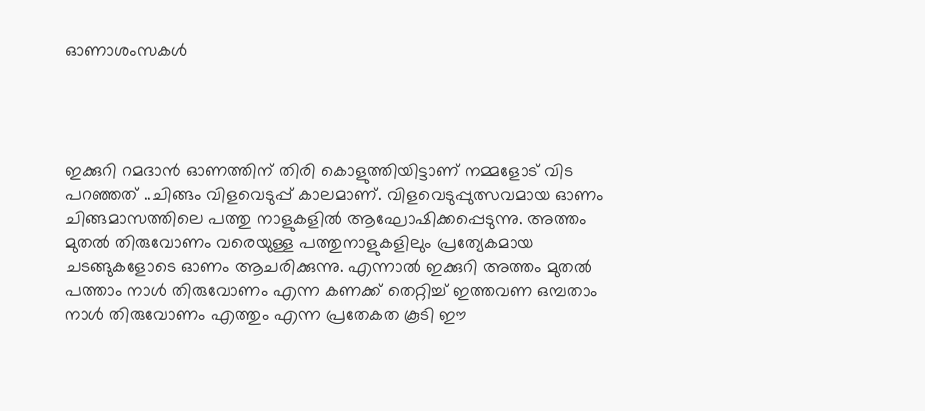ഓണാശംസകള്‍




ഇക്കുറി റമദാന്‍ ഓണത്തിന് തിരി കൊളുത്തിയിട്ടാണ് നമ്മളോട് വിട പറഞ്ഞത് ..ചിങ്ങം വിളവെടുപ്പ് കാലമാണ്. വിളവെടുപ്പുത്സവമായ ഓണം ചിങ്ങമാസത്തിലെ പത്തു നാളുകളില്‍ ആഘോഷിക്കപ്പെടുന്നു. അത്തം മുതല്‍ തിരുവോണം വരെയുള്ള പത്തുനാളുകളിലും പ്രത്യേകമായ ചടങ്ങുകളോടെ ഓണം ആചരിക്കുന്നു. എന്നാല്‍ ഇക്കുറി അത്തം മുതല്‍ പത്താം നാള്‍ തിരുവോണം എന്ന കണക്ക് തെറ്റിച്ച് ഇത്തവണ ഒമ്പതാം നാള്‍ തിരുവോണം എത്തും എന്ന പ്രതേകത കൂടി ഈ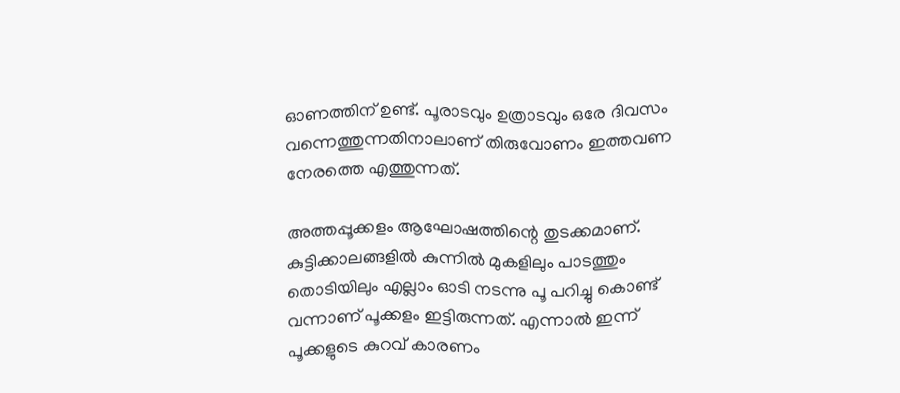ഓണത്തിന് ഉണ്ട്. പൂരാടവും ഉത്രാടവും ഒരേ ദിവസം വന്നെത്തുന്നതിനാലാണ് തിരുവോണം ഇത്തവണ നേരത്തെ എത്തുന്നത്.

അത്തപ്പൂക്കളം ആഘോഷത്തിന്റെ തുടക്കമാണ്. കുട്ടിക്കാലങ്ങളില്‍ കുന്നില്‍ മുകളിലും പാടത്തും തൊടിയിലും എല്ലാം ഓടി നടന്നു പൂ പറിച്ചു കൊണ്ട് വന്നാണ് പൂക്കളം ഇട്ടിരുന്നത്. എന്നാല്‍ ഇന്ന് പൂക്കളുടെ കുറവ് കാരണം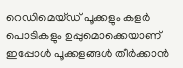റെഡിമെയ്ഡ് പൂക്കളും കളര്‍ പൊടികളും ഉപ്പുമൊക്കെയാണ് ഇപ്പോള്‍ പൂക്കളങ്ങള്‍ തീര്‍ക്കാന്‍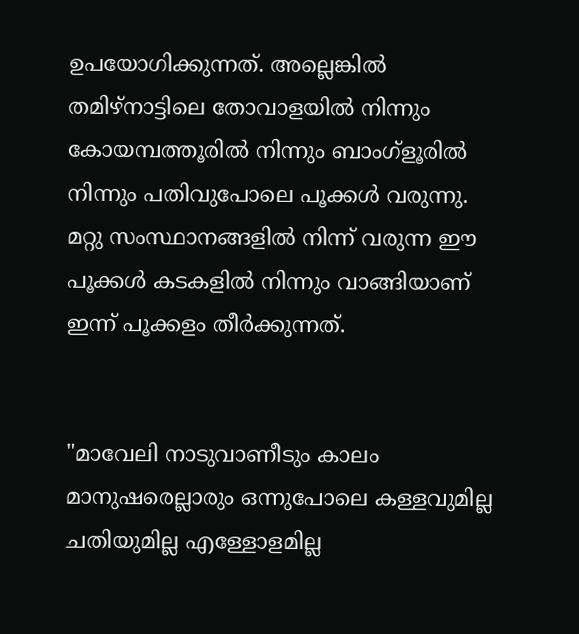ഉപയോഗിക്കുന്നത്. അല്ലെങ്കില്‍ തമിഴ്നാട്ടിലെ തോവാളയില്‍ നിന്നും കോയമ്പത്തൂരില്‍ നിന്നും ബാംഗ്ളൂരില്‍ നിന്നും പതിവുപോലെ പൂക്കള്‍ വരുന്നു. മറ്റു സംസ്ഥാനങ്ങളില്‍ നിന്ന് വരുന്ന ഈ പൂക്കള്‍ കടകളില്‍ നിന്നും വാങ്ങിയാണ് ഇന്ന് പൂക്കളം തീര്‍ക്കുന്നത്.


"മാവേലി നാടുവാണീടും കാലം മാനുഷരെല്ലാരും ഒന്നുപോലെ കള്ളവുമില്ല ചതിയുമില്ല എള്ളോളമില്ല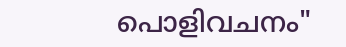പൊളിവചനം"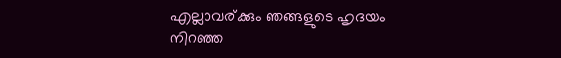എല്ലാവര്ക്കും ഞങ്ങളുടെ ഹൃദയം നിറഞ്ഞ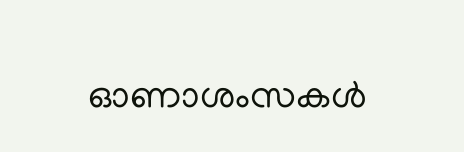ഓണാശംസകള്‍